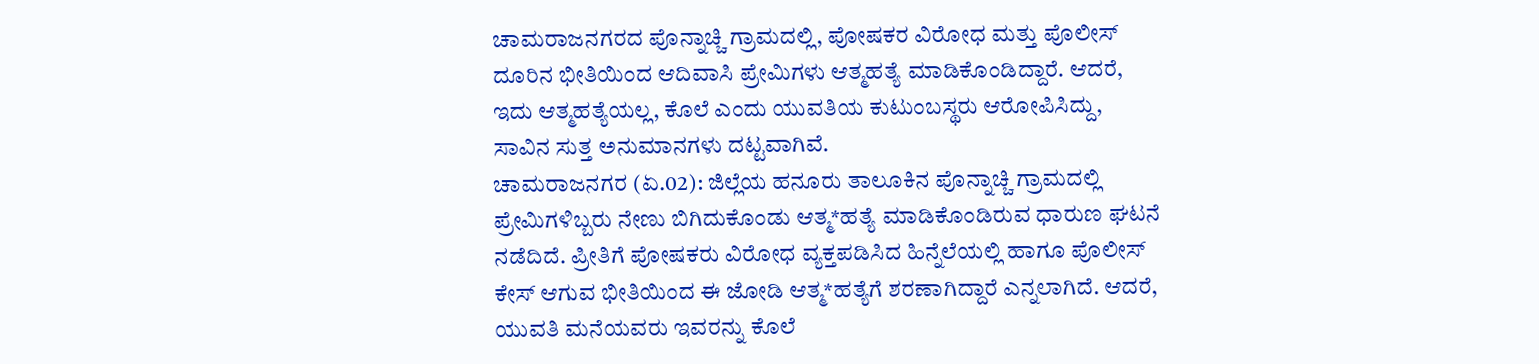ಚಾಮರಾಜನಗರದ ಪೊನ್ನಾಚ್ಚಿ ಗ್ರಾಮದಲ್ಲಿ, ಪೋಷಕರ ವಿರೋಧ ಮತ್ತು ಪೊಲೀಸ್ ದೂರಿನ ಭೀತಿಯಿಂದ ಆದಿವಾಸಿ ಪ್ರೇಮಿಗಳು ಆತ್ಮಹತ್ಯೆ ಮಾಡಿಕೊಂಡಿದ್ದಾರೆ. ಆದರೆ, ಇದು ಆತ್ಮಹತ್ಯೆಯಲ್ಲ, ಕೊಲೆ ಎಂದು ಯುವತಿಯ ಕುಟುಂಬಸ್ಥರು ಆರೋಪಿಸಿದ್ದು, ಸಾವಿನ ಸುತ್ತ ಅನುಮಾನಗಳು ದಟ್ಟವಾಗಿವೆ.
ಚಾಮರಾಜನಗರ (ಏ.02): ಜಿಲ್ಲೆಯ ಹನೂರು ತಾಲೂಕಿನ ಪೊನ್ನಾಚ್ಚಿ ಗ್ರಾಮದಲ್ಲಿ ಪ್ರೇಮಿಗಳಿಬ್ಬರು ನೇಣು ಬಿಗಿದುಕೊಂಡು ಆತ್ಮ*ಹತ್ಯೆ ಮಾಡಿಕೊಂಡಿರುವ ಧಾರುಣ ಘಟನೆ ನಡೆದಿದೆ. ಪ್ರೀತಿಗೆ ಪೋಷಕರು ವಿರೋಧ ವ್ಯಕ್ತಪಡಿಸಿದ ಹಿನ್ನೆಲೆಯಲ್ಲಿ ಹಾಗೂ ಪೊಲೀಸ್ ಕೇಸ್ ಆಗುವ ಭೀತಿಯಿಂದ ಈ ಜೋಡಿ ಆತ್ಮ*ಹತ್ಯೆಗೆ ಶರಣಾಗಿದ್ದಾರೆ ಎನ್ನಲಾಗಿದೆ. ಆದರೆ, ಯುವತಿ ಮನೆಯವರು ಇವರನ್ನು ಕೊಲೆ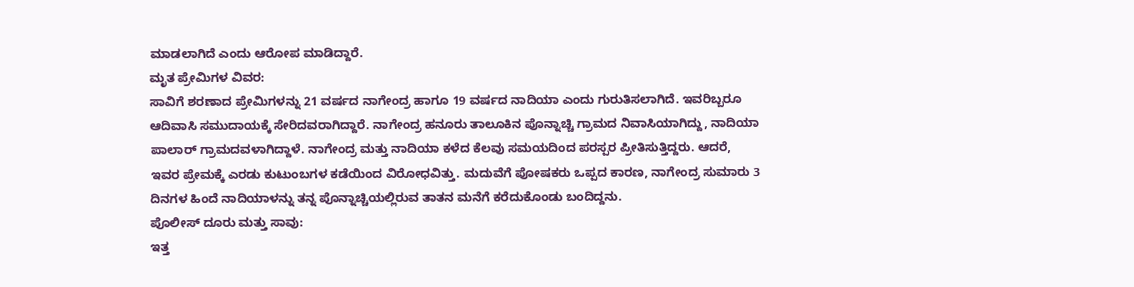ಮಾಡಲಾಗಿದೆ ಎಂದು ಆರೋಪ ಮಾಡಿದ್ದಾರೆ.
ಮೃತ ಪ್ರೇಮಿಗಳ ವಿವರ:
ಸಾವಿಗೆ ಶರಣಾದ ಪ್ರೇಮಿಗಳನ್ನು 21 ವರ್ಷದ ನಾಗೇಂದ್ರ ಹಾಗೂ 19 ವರ್ಷದ ನಾದಿಯಾ ಎಂದು ಗುರುತಿಸಲಾಗಿದೆ. ಇವರಿಬ್ಬರೂ ಆದಿವಾಸಿ ಸಮುದಾಯಕ್ಕೆ ಸೇರಿದವರಾಗಿದ್ದಾರೆ. ನಾಗೇಂದ್ರ ಹನೂರು ತಾಲೂಕಿನ ಪೊನ್ನಾಚ್ಚಿ ಗ್ರಾಮದ ನಿವಾಸಿಯಾಗಿದ್ದು, ನಾದಿಯಾ ಪಾಲಾರ್ ಗ್ರಾಮದವಳಾಗಿದ್ದಾಳೆ. ನಾಗೇಂದ್ರ ಮತ್ತು ನಾದಿಯಾ ಕಳೆದ ಕೆಲವು ಸಮಯದಿಂದ ಪರಸ್ಪರ ಪ್ರೀತಿಸುತ್ತಿದ್ದರು. ಆದರೆ, ಇವರ ಪ್ರೇಮಕ್ಕೆ ಎರಡು ಕುಟುಂಬಗಳ ಕಡೆಯಿಂದ ವಿರೋಧವಿತ್ತು. ಮದುವೆಗೆ ಪೋಷಕರು ಒಪ್ಪದ ಕಾರಣ, ನಾಗೇಂದ್ರ ಸುಮಾರು 3 ದಿನಗಳ ಹಿಂದೆ ನಾದಿಯಾಳನ್ನು ತನ್ನ ಪೊನ್ನಾಚ್ಚಿಯಲ್ಲಿರುವ ತಾತನ ಮನೆಗೆ ಕರೆದುಕೊಂಡು ಬಂದಿದ್ದನು.
ಪೊಲೀಸ್ ದೂರು ಮತ್ತು ಸಾವು:
ಇತ್ತ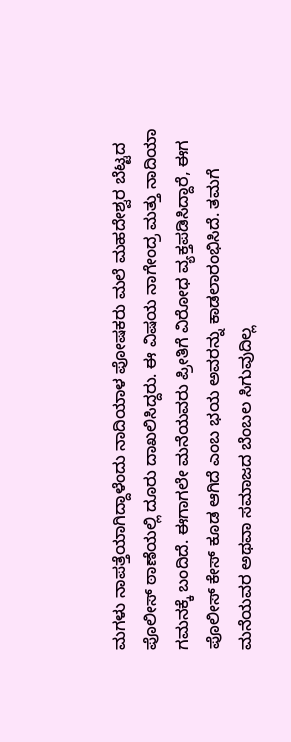ಮಗಳು ನಾಪತ್ತೆಯಾಗಿದ್ದಾಳೆಂದು ನಾದಿಯಾಳ ಪೋಷಕರು ಮಲೆ ಮಹದೇಶ್ವರ ಬೆಟ್ಟದ ಪೊಲೀಸ್ ಠಾಣೆಯಲ್ಲಿ ದೂರು ದಾಖಲಿಸಿದ್ದರು. ಈ ವಿಷಯ ನಾಗೇಂದ್ರ ಮತ್ತು ನಾದಿಯಾ ಗಮನಕ್ಕೆ ಬಂದಿದೆ. ಈಗಾಗಲೇ ಮನೆಯವರು ಪ್ರೀತಿಗೆ ವಿರೋಧ ವ್ಯಕ್ತಪಡಿಸಿದ್ದಾರೆ, ಈಗ ಪೊಲೀಸ್ ಕೇಸ್ ಕೂಡ ಆಗಿದೆ ಎಂಬ ಭಯ ಅವರನ್ನು ಕಾಡಲಾರಂಭಿಸಿದೆ. ತಮಗೆ ಮನೆಯವರ ಅಥವಾ ಸಮಾಜದ ಬೆಂಬಲ ಸಿಗುವುದಿಲ್ಲ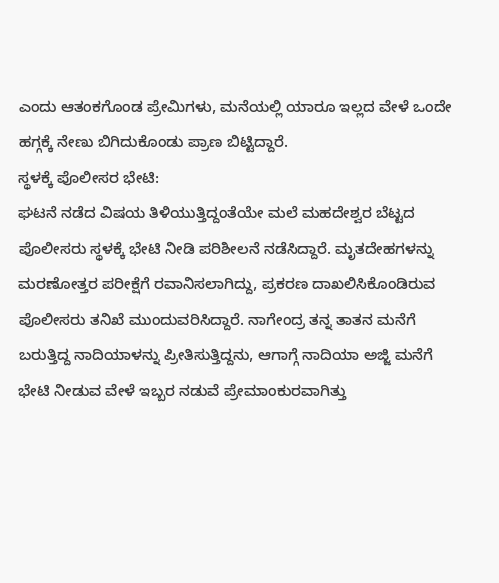ಎಂದು ಆತಂಕಗೊಂಡ ಪ್ರೇಮಿಗಳು, ಮನೆಯಲ್ಲಿ ಯಾರೂ ಇಲ್ಲದ ವೇಳೆ ಒಂದೇ ಹಗ್ಗಕ್ಕೆ ನೇಣು ಬಿಗಿದುಕೊಂಡು ಪ್ರಾಣ ಬಿಟ್ಟಿದ್ದಾರೆ.
ಸ್ಥಳಕ್ಕೆ ಪೊಲೀಸರ ಭೇಟಿ:
ಘಟನೆ ನಡೆದ ವಿಷಯ ತಿಳಿಯುತ್ತಿದ್ದಂತೆಯೇ ಮಲೆ ಮಹದೇಶ್ವರ ಬೆಟ್ಟದ ಪೊಲೀಸರು ಸ್ಥಳಕ್ಕೆ ಭೇಟಿ ನೀಡಿ ಪರಿಶೀಲನೆ ನಡೆಸಿದ್ದಾರೆ. ಮೃತದೇಹಗಳನ್ನು ಮರಣೋತ್ತರ ಪರೀಕ್ಷೆಗೆ ರವಾನಿಸಲಾಗಿದ್ದು, ಪ್ರಕರಣ ದಾಖಲಿಸಿಕೊಂಡಿರುವ ಪೊಲೀಸರು ತನಿಖೆ ಮುಂದುವರಿಸಿದ್ದಾರೆ. ನಾಗೇಂದ್ರ ತನ್ನ ತಾತನ ಮನೆಗೆ ಬರುತ್ತಿದ್ದ ನಾದಿಯಾಳನ್ನು ಪ್ರೀತಿಸುತ್ತಿದ್ದನು, ಆಗಾಗ್ಗೆ ನಾದಿಯಾ ಅಜ್ಜಿ ಮನೆಗೆ ಭೇಟಿ ನೀಡುವ ವೇಳೆ ಇಬ್ಬರ ನಡುವೆ ಪ್ರೇಮಾಂಕುರವಾಗಿತ್ತು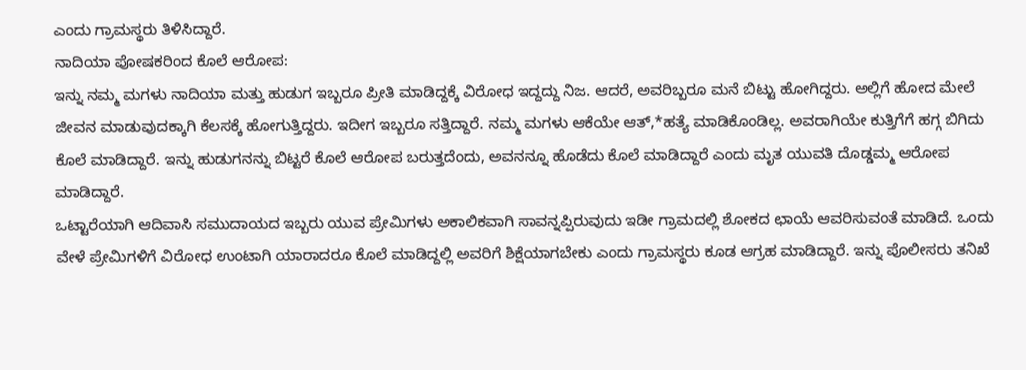ಎಂದು ಗ್ರಾಮಸ್ಥರು ತಿಳಿಸಿದ್ದಾರೆ.
ನಾದಿಯಾ ಪೋಷಕರಿಂದ ಕೊಲೆ ಆರೋಪ:
ಇನ್ನು ನಮ್ಮ ಮಗಳು ನಾದಿಯಾ ಮತ್ತು ಹುಡುಗ ಇಬ್ಬರೂ ಪ್ರೀತಿ ಮಾಡಿದ್ದಕ್ಕೆ ವಿರೋಧ ಇದ್ದದ್ದು ನಿಜ. ಆದರೆ, ಅವರಿಬ್ಬರೂ ಮನೆ ಬಿಟ್ಟು ಹೋಗಿದ್ದರು. ಅಲ್ಲಿಗೆ ಹೋದ ಮೇಲೆ ಜೀವನ ಮಾಡುವುದಕ್ಕಾಗಿ ಕೆಲಸಕ್ಕೆ ಹೋಗುತ್ತಿದ್ದರು. ಇದೀಗ ಇಬ್ಬರೂ ಸತ್ತಿದ್ದಾರೆ. ನಮ್ಮ ಮಗಳು ಆಕೆಯೇ ಆತ್,*ಹತ್ಯೆ ಮಾಡಿಕೊಂಡಿಲ್ಲ. ಅವರಾಗಿಯೇ ಕುತ್ತಿಗೆಗೆ ಹಗ್ಗ ಬಿಗಿದು ಕೊಲೆ ಮಾಡಿದ್ದಾರೆ. ಇನ್ನು ಹುಡುಗನನ್ನು ಬಿಟ್ಟರೆ ಕೊಲೆ ಆರೋಪ ಬರುತ್ತದೆಂದು, ಅವನನ್ನೂ ಹೊಡೆದು ಕೊಲೆ ಮಾಡಿದ್ದಾರೆ ಎಂದು ಮೃತ ಯುವತಿ ದೊಡ್ಡಮ್ಮ ಆರೋಪ ಮಾಡಿದ್ದಾರೆ.
ಒಟ್ಟಾರೆಯಾಗಿ ಆದಿವಾಸಿ ಸಮುದಾಯದ ಇಬ್ಬರು ಯುವ ಪ್ರೇಮಿಗಳು ಅಕಾಲಿಕವಾಗಿ ಸಾವನ್ನಪ್ಪಿರುವುದು ಇಡೀ ಗ್ರಾಮದಲ್ಲಿ ಶೋಕದ ಛಾಯೆ ಆವರಿಸುವಂತೆ ಮಾಡಿದೆ. ಒಂದು ವೇಳೆ ಪ್ರೇಮಿಗಳಿಗೆ ವಿರೋಧ ಉಂಟಾಗಿ ಯಾರಾದರೂ ಕೊಲೆ ಮಾಡಿದ್ದಲ್ಲಿ ಅವರಿಗೆ ಶಿಕ್ಷೆಯಾಗಬೇಕು ಎಂದು ಗ್ರಾಮಸ್ಥರು ಕೂಡ ಆಗ್ರಹ ಮಾಡಿದ್ದಾರೆ. ಇನ್ನು ಪೊಲೀಸರು ತನಿಖೆ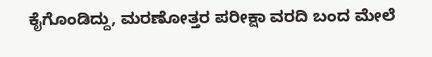ಕೈಗೊಂಡಿದ್ದು, ಮರಣೋತ್ತರ ಪರೀಕ್ಷಾ ವರದಿ ಬಂದ ಮೇಲೆ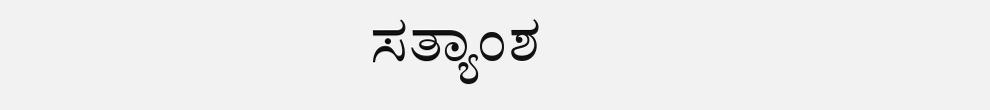ಸತ್ಯಾಂಶ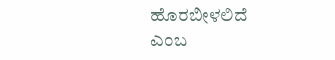ಹೊರಬೀಳಲಿದೆ ಎಂಬ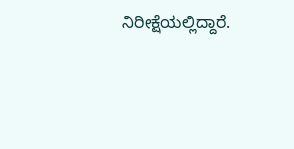ನಿರೀಕ್ಷೆಯಲ್ಲಿದ್ದಾರೆ.